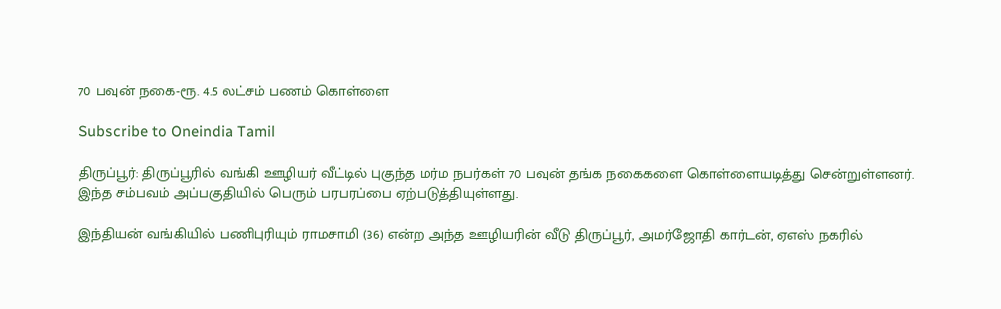70 பவுன் நகை-ரூ. 4.5 லட்சம் பணம் கொள்ளை

Subscribe to Oneindia Tamil

திருப்பூர்: திருப்பூரில் வங்கி ஊழியர் வீட்டில் புகுந்த மர்ம நபர்கள் 70 பவுன் தங்க நகைகளை கொள்ளையடித்து சென்றுள்ளனர். இந்த சம்பவம் அப்பகுதியில் பெரும் பரபரப்பை ஏற்படுத்தியுள்ளது.

இந்தியன் வங்கியில் பணிபுரியும் ராமசாமி (36) என்ற அந்த ஊழியரின் வீடு திருப்பூர், அமர்ஜோதி கார்டன், ஏஎஸ் நகரில்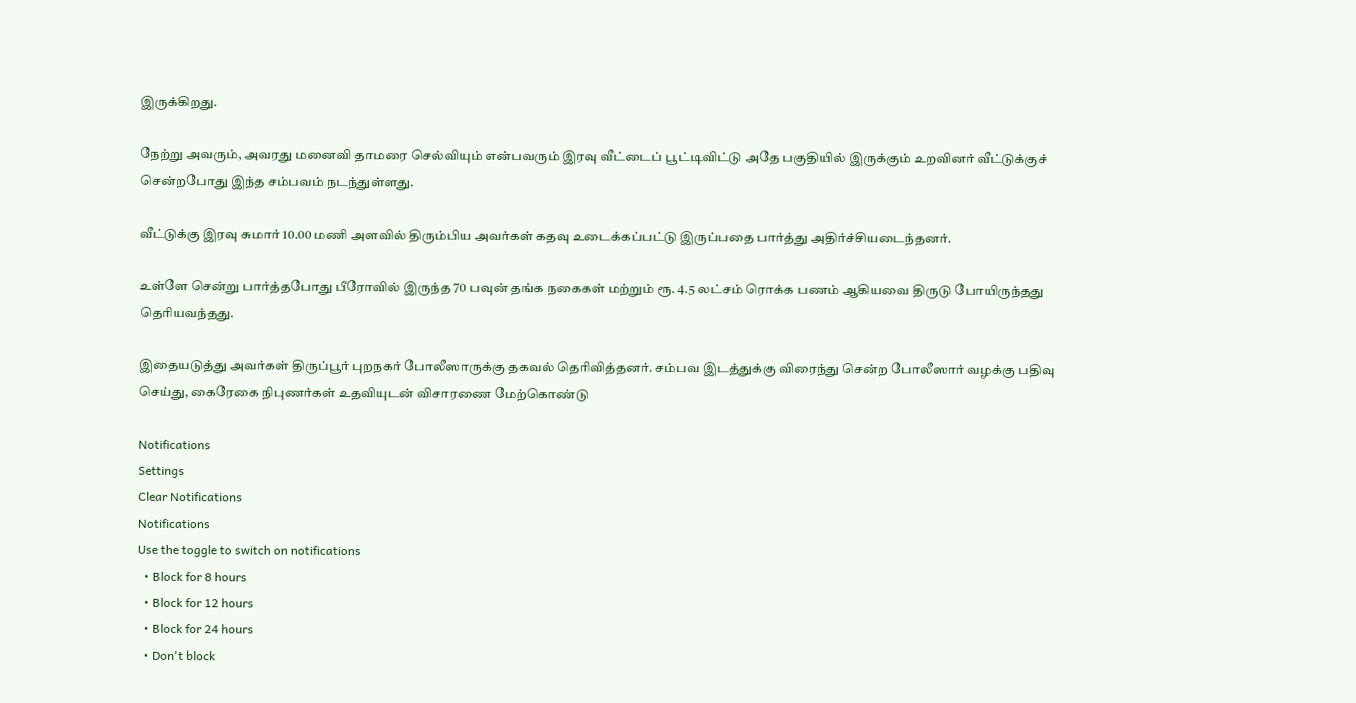இருக்கிறது.

நேற்று அவரும், அவரது மனைவி தாமரை செல்வியும் என்பவரும் இரவு வீட்டைப் பூட்டிவிட்டு அதே பகுதியில் இருக்கும் உறவினர் வீட்டுக்குச் சென்றபோது இந்த சம்பவம் நடந்துள்ளது.

வீட்டுக்கு இரவு சுமார் 10.00 மணி அளவில் திரும்பிய அவர்கள் கதவு உடைக்கப்பட்டு இருப்பதை பார்த்து அதிர்ச்சியடைந்தனர்.

உள்ளே சென்று பார்த்தபோது பீரோவில் இருந்த 70 பவுன் தங்க நகைகள் மற்றும் ரூ. 4.5 லட்சம் ரொக்க பணம் ஆகியவை திருடு போயிருந்தது தெரியவந்தது.

இதையடுத்து அவர்கள் திருப்பூர் புறநகர் போலீஸாருக்கு தகவல் தெரிவித்தனர். சம்பவ இடத்துக்கு விரைந்து சென்ற போலீஸார் வழக்கு பதிவு செய்து, கைரேகை நிபுணர்கள் உதவியுடன் விசாரணை மேற்கொண்டு

Notifications
Settings
Clear Notifications
Notifications
Use the toggle to switch on notifications
  • Block for 8 hours
  • Block for 12 hours
  • Block for 24 hours
  • Don't block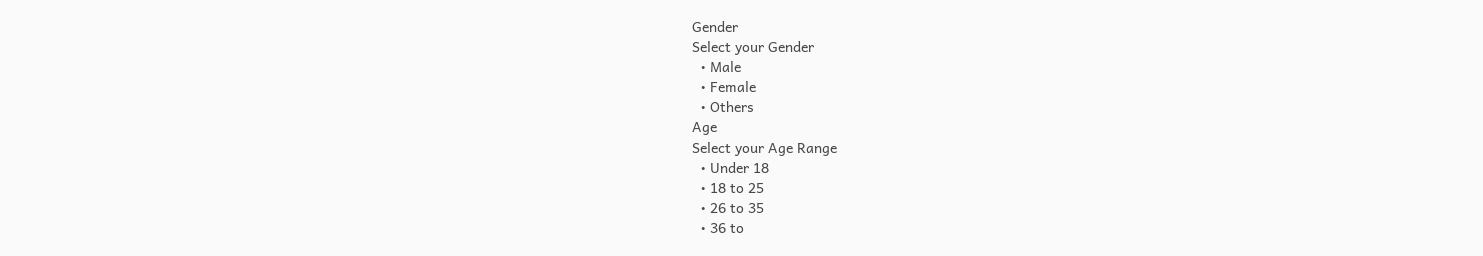Gender
Select your Gender
  • Male
  • Female
  • Others
Age
Select your Age Range
  • Under 18
  • 18 to 25
  • 26 to 35
  • 36 to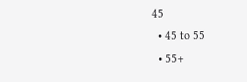45
  • 45 to 55
  • 55+